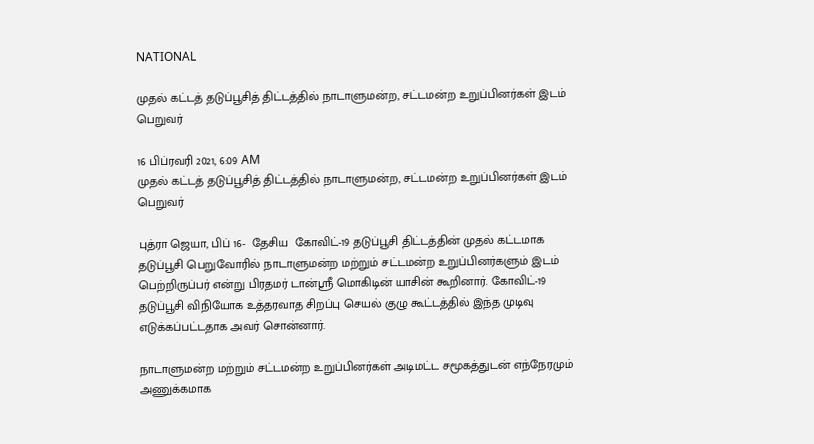NATIONAL

முதல் கட்டத் தடுப்பூசித் திட்டத்தில் நாடாளுமன்ற, சட்டமன்ற உறுப்பினர்கள் இடம் பெறுவர்

16 பிப்ரவரி 2021, 6:09 AM
முதல் கட்டத் தடுப்பூசித் திட்டத்தில் நாடாளுமன்ற, சட்டமன்ற உறுப்பினர்கள் இடம் பெறுவர்

புத்ரா ஜெயா, பிப் 16-  தேசிய  கோவிட்-19 தடுப்பூசி திட்டத்தின் முதல் கட்டமாக தடுப்பூசி பெறுவோரில் நாடாளுமன்ற மற்றும் சட்டமன்ற உறுப்பினர்களும் இடம் பெற்றிருப்பர் என்று பிரதமர் டான்ஸ்ரீ மொகிடின் யாசின் கூறினார். கோவிட்-19 தடுப்பூசி விநியோக உத்தரவாத சிறப்பு செயல் குழு கூட்டத்தில் இந்த முடிவு எடுக்கப்பட்டதாக அவர் சொன்னார்.

நாடாளுமன்ற மற்றும் சட்டமன்ற உறுப்பினர்கள் அடிமட்ட சமூகத்துடன் எந்நேரமும் அணுக்கமாக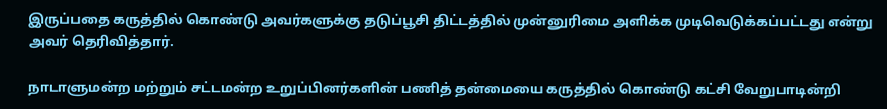இருப்பதை கருத்தில் கொண்டு அவர்களுக்கு தடுப்பூசி திட்டத்தில் முன்னுரிமை அளிக்க முடிவெடுக்கப்பட்டது என்று அவர் தெரிவித்தார்.

நாடாளுமன்ற மற்றும் சட்டமன்ற உறுப்பினர்களின் பணித் தன்மையை கருத்தில் கொண்டு கட்சி வேறுபாடின்றி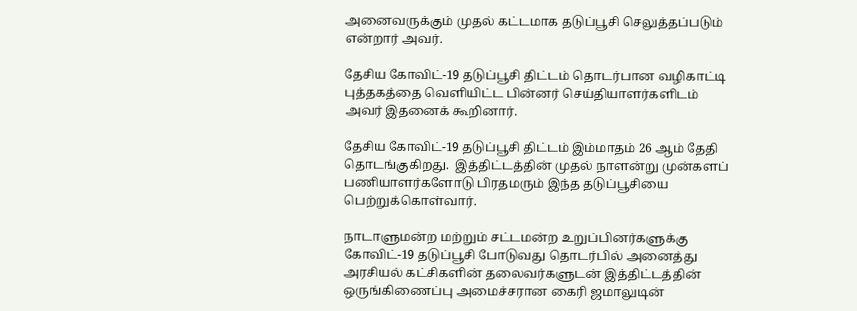அனைவருக்கும் முதல் கட்டமாக தடுப்பூசி செலுத்தப்படும் என்றார் அவர்.

தேசிய கோவிட்-19 தடுப்பூசி திட்டம் தொடர்பான வழிகாட்டி புத்தகத்தை வெளியிட்ட பின்னர் செய்தியாளர்களிடம் அவர் இதனைக் கூறினார்.

தேசிய கோவிட்-19 தடுப்பூசி திட்டம் இம்மாதம் 26 ஆம் தேதி தொடங்குகிறது.  இத்திட்டத்தின் முதல் நாளன்று முன்களப் பணியாளர்களோடு பிரதமரும் இந்த தடுப்பூசியை பெற்றுக்கொள்வார்.

நாடாளுமன்ற மற்றும் சட்டமன்ற உறுப்பினர்களுக்கு கோவிட்-19 தடுப்பூசி போடுவது தொடர்பில் அனைத்து அரசியல் கட்சிகளின் தலைவர்களுடன் இத்திட்டத்தின் ஒருங்கிணைப்பு அமைச்சரான கைரி ஜமாலுடின்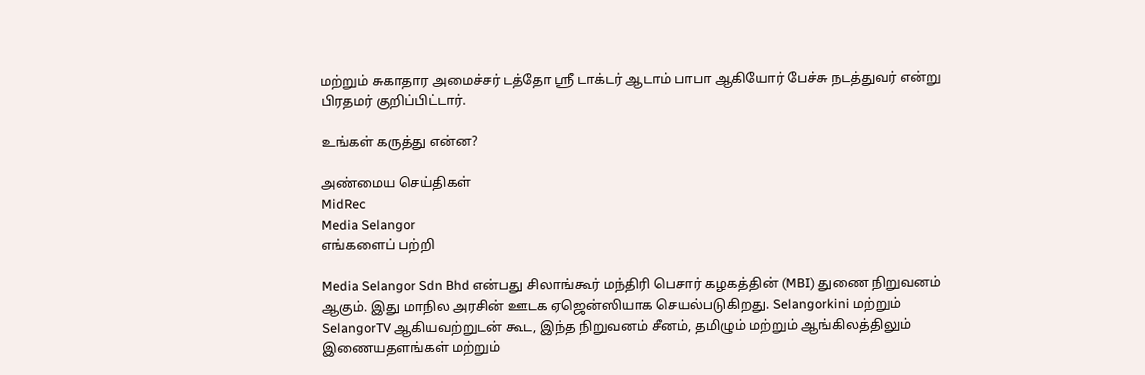மற்றும் சுகாதார அமைச்சர் டத்தோ ஸ்ரீ டாக்டர் ஆடாம் பாபா ஆகியோர் பேச்சு நடத்துவர் என்று பிரதமர் குறிப்பிட்டார்.

உங்கள் கருத்து என்ன?

அண்மைய செய்திகள்
MidRec
Media Selangor
எங்களைப் பற்றி

Media Selangor Sdn Bhd என்பது சிலாங்கூர் மந்திரி பெசார் கழகத்தின் (MBI) துணை நிறுவனம் ஆகும். இது மாநில அரசின் ஊடக ஏஜென்ஸியாக செயல்படுகிறது. Selangorkini மற்றும் SelangorTV ஆகியவற்றுடன் கூட, இந்த நிறுவனம் சீனம், தமிழும் மற்றும் ஆங்கிலத்திலும் இணையதளங்கள் மற்றும்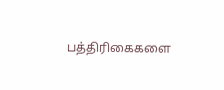பத்திரிகைகளை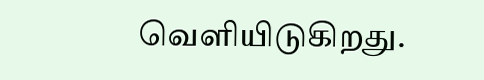வெளியிடுகிறது.